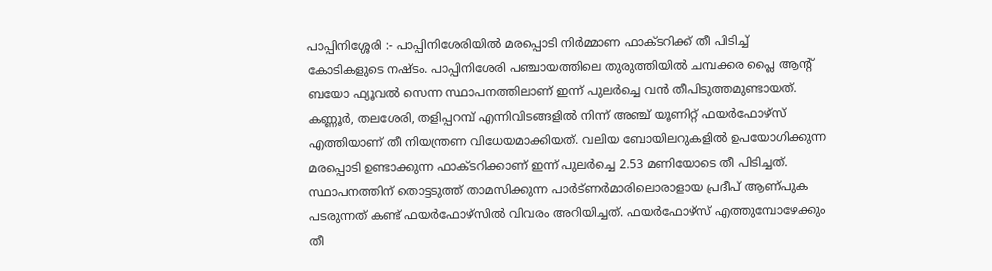പാപ്പിനിശ്ശേരി :- പാപ്പിനിശേരിയിൽ മരപ്പൊടി നിർമ്മാണ ഫാക്ടറിക്ക് തീ പിടിച്ച് കോടികളുടെ നഷ്ടം. പാപ്പിനിശേരി പഞ്ചായത്തിലെ തുരുത്തിയിൽ ചമ്പക്കര പ്ലൈ ആന്റ് ബയോ ഫ്യൂവൽ സെന്ന സ്ഥാപനത്തിലാണ് ഇന്ന് പുലർച്ചെ വൻ തീപിടുത്തമുണ്ടായത്. കണ്ണൂർ, തലശേരി, തളിപ്പറമ്പ് എന്നിവിടങ്ങളിൽ നിന്ന് അഞ്ച് യൂണിറ്റ് ഫയർഫോഴ്സ് എത്തിയാണ് തീ നിയന്ത്രണ വിധേയമാക്കിയത്. വലിയ ബോയിലറുകളിൽ ഉപയോഗിക്കുന്ന മരപ്പൊടി ഉണ്ടാക്കുന്ന ഫാക്ടറിക്കാണ് ഇന്ന് പുലർച്ചെ 2.53 മണിയോടെ തീ പിടിച്ചത്.
സ്ഥാപനത്തിന് തൊട്ടടുത്ത് താമസിക്കുന്ന പാർട്ണർമാരിലൊരാളായ പ്രദീപ് ആണ്പുക പടരുന്നത് കണ്ട് ഫയർഫോഴ്സിൽ വിവരം അറിയിച്ചത്. ഫയർഫോഴ്സ് എത്തുമ്പോഴേക്കും തീ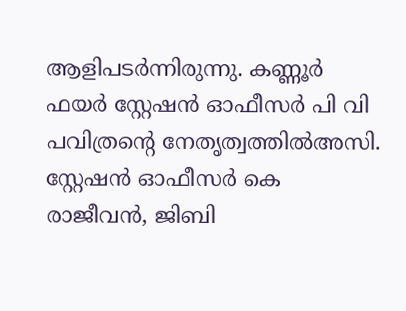ആളിപടർന്നിരുന്നു. കണ്ണൂർ ഫയർ സ്റ്റേഷൻ ഓഫീസർ പി വി പവിത്രന്റെ നേതൃത്വത്തിൽഅസി. സ്റ്റേഷൻ ഓഫീസർ കെ രാജീവൻ, ജിബി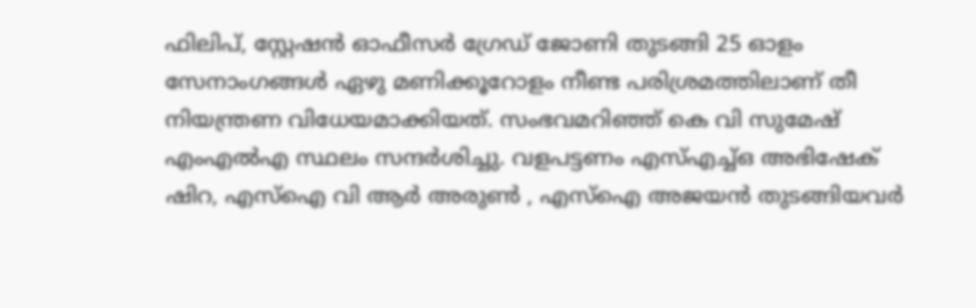ഫിലിപ്, സ്റ്റേഷൻ ഓഫീസർ ഗ്രേഡ് ജോണി തുടങ്ങി 25 ഓളം സേനാംഗങ്ങൾ ഏഴു മണിക്കൂറോളം നീണ്ട പരിശ്രമത്തിലാണ് തീ നിയന്ത്രണ വിധേയമാക്കിയത്. സംഭവമറിഞ്ഞ് കെ വി സുമേഷ് എംഎൽഎ സ്ഥലം സന്ദർശിച്ചു. വളപട്ടണം എസ്എച്ച്ഒ അഭിഷേക് ഷിറ, എസ്ഐ വി ആർ അരുൺ , എസ്ഐ അജയൻ തുടങ്ങിയവർ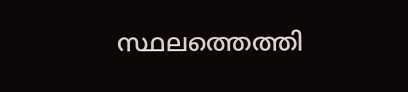സ്ഥലത്തെത്തി